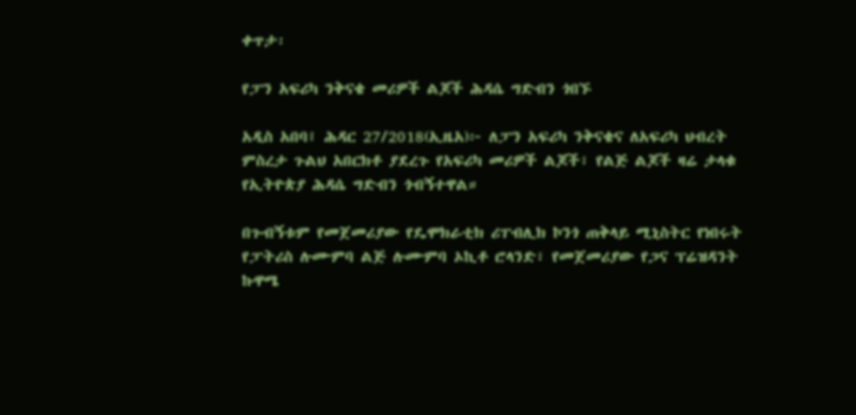ቀጥታ፡

የፓን አፍሪካ ንቅናቄ መሪዎች ልጆች ሕዳሴ ግድብን ጎበኙ

አዲስ አበባ፤ ሕዳር 27/2018(ኢዜአ)፦ ለፓን አፍሪካ ንቅናቄና ለአፍሪካ ህብረት ምስረታ ጉልህ አበርክቶ ያደረጉ የአፍሪካ መሪዎች ልጆች፣ የልጅ ልጆች ዛሬ ታላቁ የኢትዮጵያ ሕዳሴ ግድብን ጎብኝተዋል።

በጉብኝቱም የመጀመሪያው የዴሞክራቲክ ሪፐብሊክ ኮንጎ ጠቅላይ ሚኒስትር የነበሩት የፓትሪስ ሉሙምባ ልጅ ሉሙምባ ኦኪቶ ሮላንድ፣ የመጀመሪያው የጋና ፕሬዝዳንት ኩዋሜ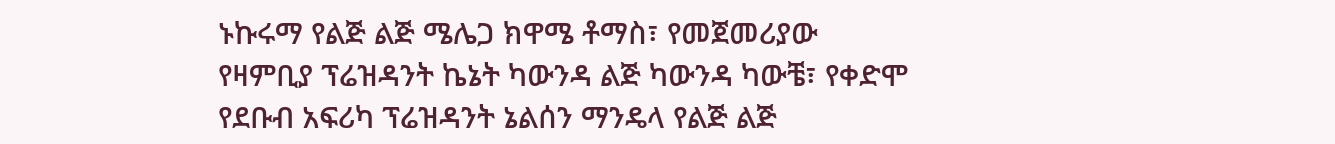ኑኩሩማ የልጅ ልጅ ሜሌጋ ክዋሜ ቶማስ፣ የመጀመሪያው የዛምቢያ ፕሬዝዳንት ኬኔት ካውንዳ ልጅ ካውንዳ ካውቼ፣ የቀድሞ የደቡብ አፍሪካ ፕሬዝዳንት ኔልሰን ማንዴላ የልጅ ልጅ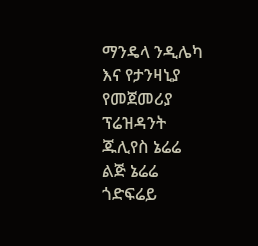ማንዴላ ንዲሌካ እና የታንዛኒያ የመጀመሪያ ፕሬዝዳንት ጁሊየስ ኔሬሬ ልጅ ኔሬሬ ጎድፍሬይ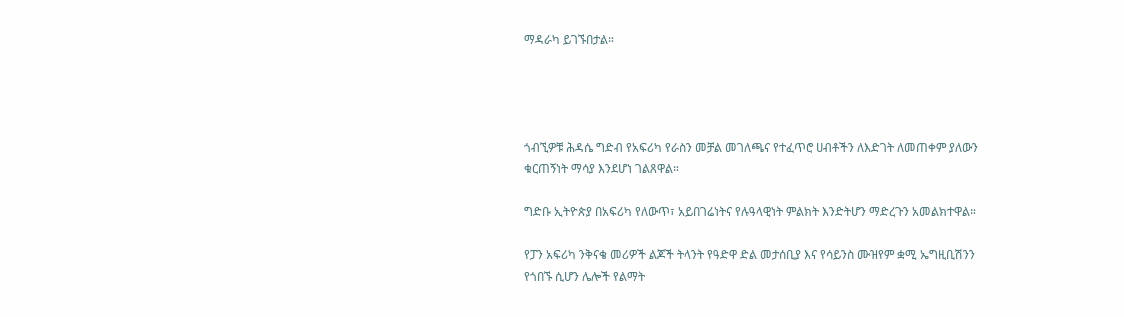ማዳራካ ይገኙበታል።




ጎብኚዎቹ ሕዳሴ ግድብ የአፍሪካ የራስን መቻል መገለጫና የተፈጥሮ ሀብቶችን ለእድገት ለመጠቀም ያለውን ቁርጠኝነት ማሳያ እንደሆነ ገልጸዋል።

ግድቡ ኢትዮጵያ በአፍሪካ የለውጥ፣ አይበገሬነትና የሉዓላዊነት ምልክት እንድትሆን ማድረጉን አመልክተዋል።

የፓን አፍሪካ ንቅናቄ መሪዎች ልጆች ትላንት የዓድዋ ድል መታሰቢያ እና የሳይንስ ሙዝየም ቋሚ ኤግዚቢሽንን የጎበኙ ሲሆን ሌሎች የልማት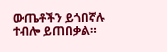ውጤቶችን ይጎበኛሉ ተብሎ ይጠበቃል።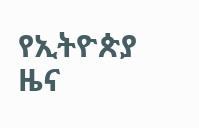የኢትዮጵያ ዜና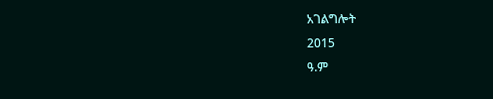አገልግሎት
2015
ዓ.ም